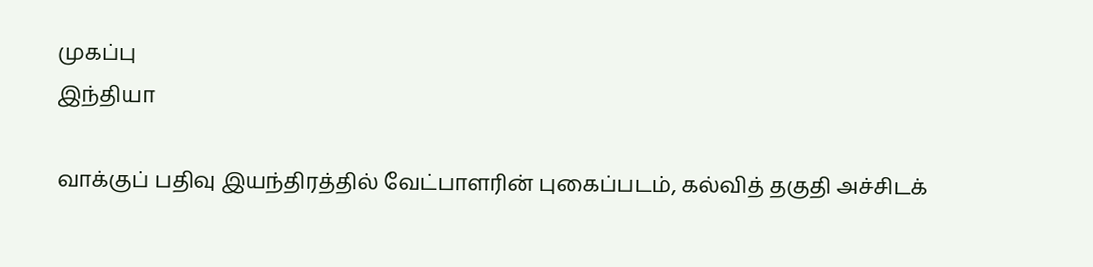முகப்பு
இந்தியா

வாக்குப் பதிவு இயந்திரத்தில் வேட்பாளரின் புகைப்படம், கல்வித் தகுதி அச்சிடக்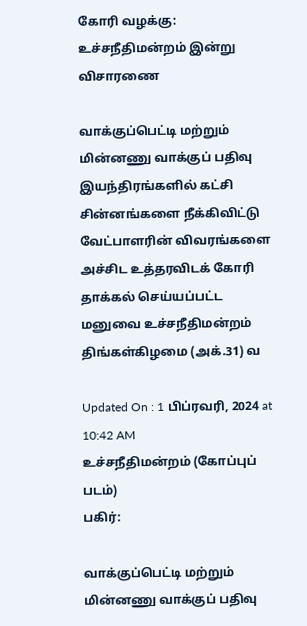கோரி வழக்கு: உச்சநீதிமன்றம் இன்று விசாரணை

வாக்குப்பெட்டி மற்றும் மின்னணு வாக்குப் பதிவு இயந்திரங்களில் கட்சி சின்னங்களை நீக்கிவிட்டு வேட்பாளரின் விவரங்களை அச்சிட உத்தரவிடக் கோரி தாக்கல் செய்யப்பட்ட மனுவை உச்சநீதிமன்றம் திங்கள்கிழமை (அக்.31) வ

Updated On : 1 பிப்ரவரி, 2024 at 10:42 AM
உச்சநீதிமன்றம் (கோப்புப் படம்)
பகிர்:

வாக்குப்பெட்டி மற்றும் மின்னணு வாக்குப் பதிவு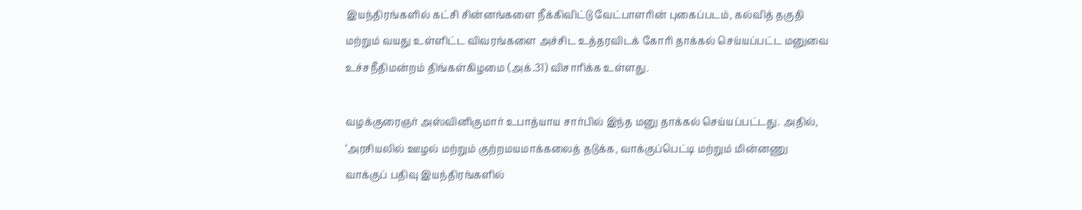இயந்திரங்களில் கட்சி சின்னங்களை நீக்கிவிட்டு வேட்பாளரின் புகைப்படம், கல்வித் தகுதி மற்றும் வயது உள்ளிட்ட விவரங்களை அச்சிட உத்தரவிடக் கோரி தாக்கல் செய்யப்பட்ட மனுவை உச்சநீதிமன்றம் திங்கள்கிழமை (அக்.31) விசாரிக்க உள்ளது.

வழக்குரைஞர் அஸ்வினிகுமார் உபாத்யாய சார்பில் இந்த மனு தாக்கல் செய்யப்பட்டது. அதில், ‘அரசியலில் ஊழல் மற்றும் குற்றமயமாக்கலைத் தடுக்க, வாக்குப்பெட்டி மற்றும் மின்னணு வாக்குப் பதிவு இயந்திரங்களில்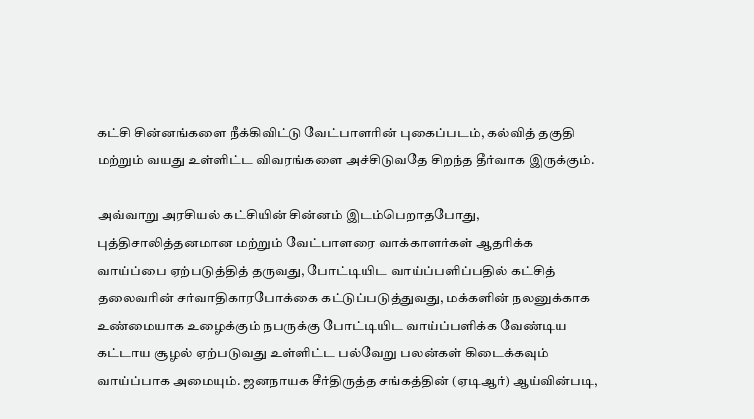கட்சி சின்னங்களை நீக்கிவிட்டு வேட்பாளரின் புகைப்படம், கல்வித் தகுதி மற்றும் வயது உள்ளிட்ட விவரங்களை அச்சிடுவதே சிறந்த தீர்வாக இருக்கும்.

அவ்வாறு அரசியல் கட்சியின் சின்னம் இடம்பெறாதபோது, புத்திசாலித்தனமான மற்றும் வேட்பாளரை வாக்காளர்கள் ஆதரிக்க வாய்ப்பை ஏற்படுத்தித் தருவது, போட்டியிட வாய்ப்பளிப்பதில் கட்சித் தலைவரின் சர்வாதிகாரபோக்கை கட்டுப்படுத்துவது, மக்களின் நலனுக்காக உண்மையாக உழைக்கும் நபருக்கு போட்டியிட வாய்ப்பளிக்க வேண்டிய கட்டாய சூழல் ஏற்படுவது உள்ளிட்ட பல்வேறு பலன்கள் கிடைக்கவும் வாய்ப்பாக அமையும். ஜனநாயக சீர்திருத்த சங்கத்தின் (ஏடிஆர்) ஆய்வின்படி,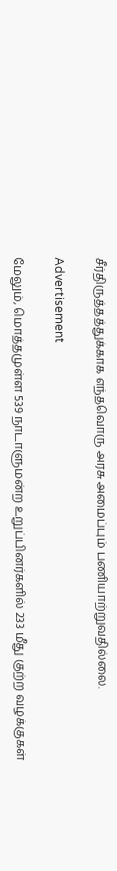சீர்திருத்தத்துக்காக எந்தவொரு அரசு அமைப்பும் பணியாற்றுவதில்லை.

Advertisement

மேலும், மொத்தமுள்ள 539 நாடாளுமன்ற உறுப்பினர்களில் 233 மீது குற்ற வழக்குகள்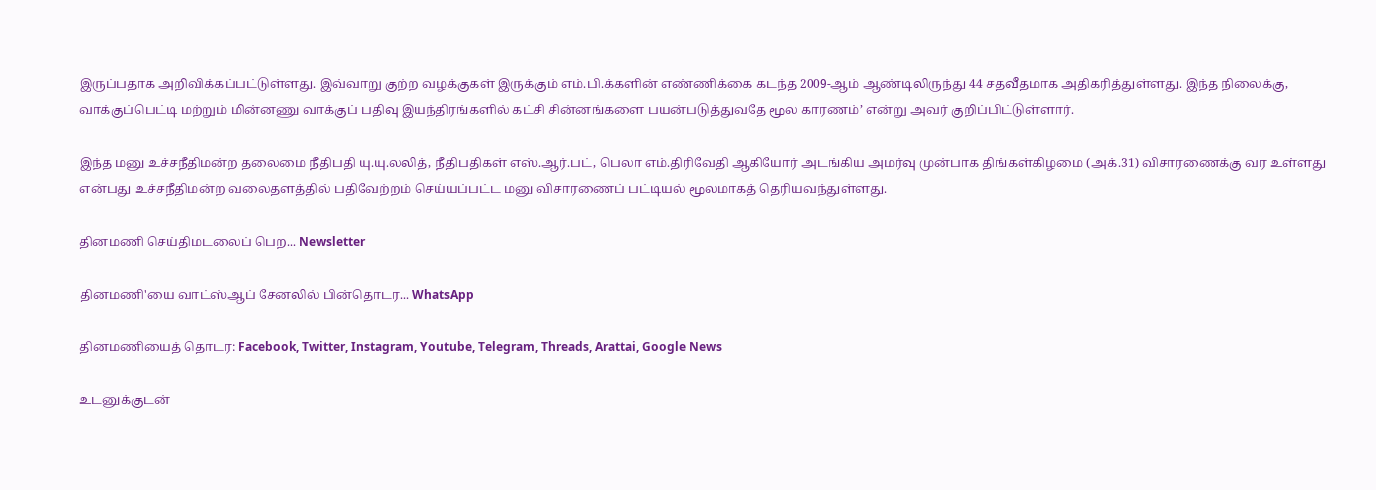இருப்பதாக அறிவிக்கப்பட்டுள்ளது. இவ்வாறு குற்ற வழக்குகள் இருக்கும் எம்.பி.க்களின் எண்ணிக்கை கடந்த 2009-ஆம் ஆண்டிலிருந்து 44 சதவீதமாக அதிகரித்துள்ளது. இந்த நிலைக்கு, வாக்குப்பெட்டி மற்றும் மின்னணு வாக்குப் பதிவு இயந்திரங்களில் கட்சி சின்னங்களை பயன்படுத்துவதே மூல காரணம்’ என்று அவர் குறிப்பிட்டுள்ளார்.

இந்த மனு உச்சநீதிமன்ற தலைமை நீதிபதி யு.யு.லலித், நீதிபதிகள் எஸ்.ஆர்.பட், பெலா எம்.திரிவேதி ஆகியோர் அடங்கிய அமர்வு முன்பாக திங்கள்கிழமை (அக்.31) விசாரணைக்கு வர உள்ளது என்பது உச்சநீதிமன்ற வலைதளத்தில் பதிவேற்றம் செய்யப்பட்ட மனு விசாரணைப் பட்டியல் மூலமாகத் தெரியவந்துள்ளது.

தினமணி செய்திமடலைப் பெற... Newsletter

தினமணி'யை வாட்ஸ்ஆப் சேனலில் பின்தொடர... WhatsApp

தினமணியைத் தொடர: Facebook, Twitter, Instagram, Youtube, Telegram, Threads, Arattai, Google News

உடனுக்குடன்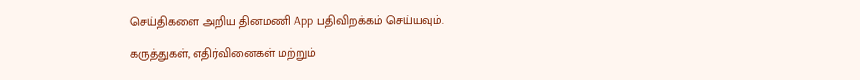செய்திகளை அறிய தினமணி App பதிவிறக்கம் செய்யவும்.

கருத்துகள், எதிர்வினைகள் மற்றும்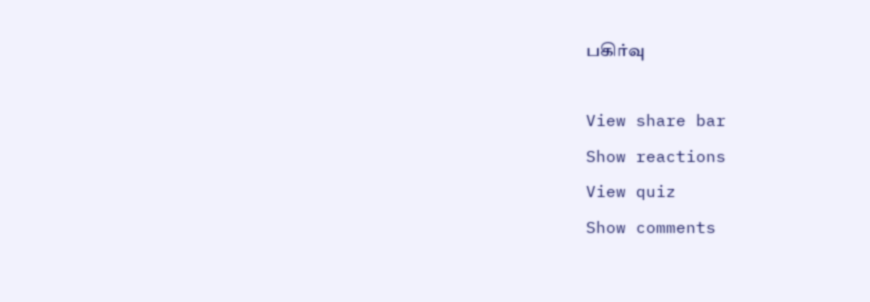பகிர்வு

View share bar
Show reactions
View quiz
Show comments